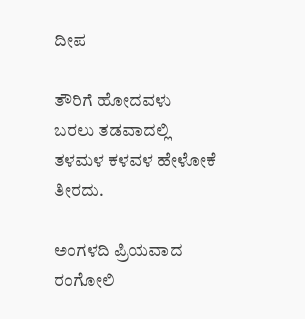ದೀಪ

ತೌರಿಗೆ ಹೋದವಳು
ಬರಲು ತಡವಾದಲ್ಲಿ
ತಳಮಳ ಕಳವಳ ಹೇಳೋಕೆ ತೀರದು.

ಅಂಗಳದಿ ಪ್ರಿಯವಾದ ರಂಗೋಲಿ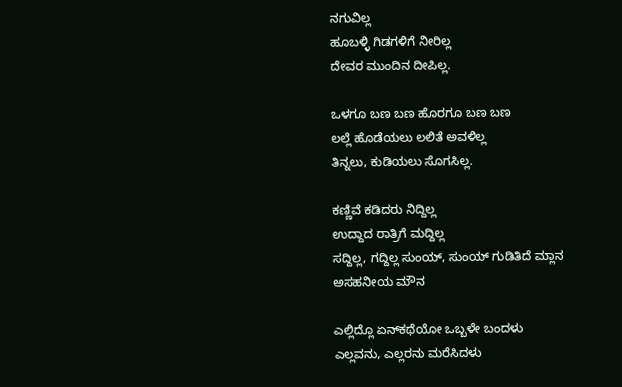ನಗುವಿಲ್ಲ
ಹೂಬಳ್ಳಿ ಗಿಡಗಳಿಗೆ ನೀರಿಲ್ಲ
ದೇವರ ಮುಂದಿನ ದೀಪಿಲ್ಲ.

ಒಳಗೂ ಬಣ ಬಣ ಹೊರಗೂ ಬಣ ಬಣ
ಲಲ್ಲೆ ಹೊಡೆಯಲು ಲಲಿತೆ ಅವಳಿಲ್ಲ
ತಿನ್ನಲು, ಕುಡಿಯಲು ಸೊಗಸಿಲ್ಲ.

ಕಣ್ಣಿವೆ ಕಡಿದರು ನಿದ್ದಿಲ್ಲ
ಉದ್ದಾದ ರಾತ್ರಿಗೆ ಮದ್ದಿಲ್ಲ
ಸದ್ದಿಲ್ಲ, ಗದ್ದಿಲ್ಲ ಸುಂಯ್, ಸುಂಯ್ ಗುಡಿತಿದೆ ಮ್ಲಾನ
ಅಸಹನೀಯ ಮೌನ

ಎಲ್ಲಿದ್ಲೊ ಏನ್‌ಕಥೆಯೋ ಒಬ್ಬಳೇ ಬಂದಳು
ಎಲ್ಲವನು, ಎಲ್ಲರನು ಮರೆಸಿದಳು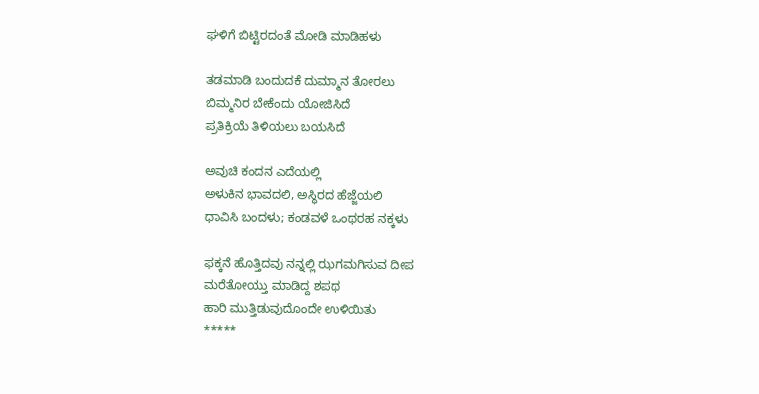ಘಳಿಗೆ ಬಿಟ್ಟಿರದಂತೆ ಮೋಡಿ ಮಾಡಿಹಳು

ತಡಮಾಡಿ ಬಂದುದಕೆ ದುಮ್ಮಾನ ತೋರಲು
ಬಿಮ್ಮನಿರ ಬೇಕೆಂದು ಯೋಜಿಸಿದೆ
ಪ್ರತಿಕ್ರಿಯೆ ತಿಳಿಯಲು ಬಯಸಿದೆ

ಅವುಚಿ ಕಂದನ ಎದೆಯಲ್ಲಿ
ಅಳುಕಿನ ಭಾವದಲಿ, ಅಸ್ಥಿರದ ಹೆಜ್ಜೆಯಲಿ
ಧಾವಿಸಿ ಬಂದಳು; ಕಂಡವಳೆ ಒಂಥರಹ ನಕ್ಕಳು

ಫಕ್ಕನೆ ಹೊತ್ತಿದವು ನನ್ನಲ್ಲಿ ಝಗಮಗಿಸುವ ದೀಪ
ಮರೆತೋಯ್ತು ಮಾಡಿದ್ದ ಶಪಥ
ಹಾರಿ ಮುತ್ತಿಡುವುದೊಂದೇ ಉಳಿಯಿತು
*****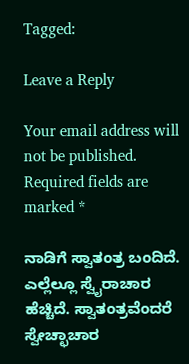Tagged:

Leave a Reply

Your email address will not be published. Required fields are marked *

ನಾಡಿಗೆ ಸ್ವಾತಂತ್ರ ಬಂದಿದೆ. ಎಲ್ಲೆಲ್ಲೂ ಸ್ವೈರಾಚಾರ ಹೆಚ್ಚಿದೆ. ಸ್ವಾತಂತ್ರವೆಂದರೆ ಸ್ವೇಚ್ಛಾಚಾರ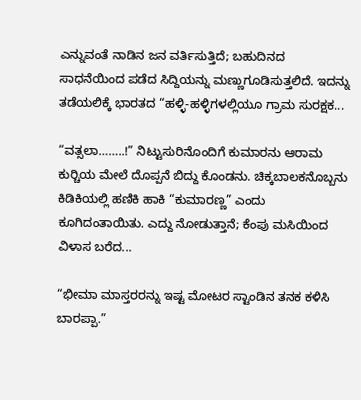ಎನ್ನುವಂತೆ ನಾಡಿನ ಜನ ವರ್ತಿಸುತ್ತಿದೆ; ಬಹುದಿನದ ಸಾಧನೆಯಿಂದ ಪಡೆದ ಸಿದ್ದಿಯನ್ನು ಮಣ್ಣುಗೂಡಿಸುತ್ತಲಿದೆ. ಇದನ್ನು ತಡೆಯಲಿಕ್ಕೆ ಭಾರತದ “ಹಳ್ಳಿ-ಹಳ್ಳಿಗಳಲ್ಲಿಯೂ ಗ್ರಾಮ ಸುರಕ್ಷಕ...

“ವತ್ಸಲಾ……..!” ನಿಟ್ಟುಸುರಿನೊಂದಿಗೆ ಕುಮಾರನು ಆರಾಮ ಕುರ್‍ಚಿಯ ಮೇಲೆ ದೊಪ್ಪನೆ ಬಿದ್ದು ಕೊಂಡನು. ಚಿಕ್ಕಬಾಲಕನೊಬ್ಬನು ಕಿಡಿಕಿಯಲ್ಲಿ ಹಣಿಕಿ ಹಾಕಿ “ಕುಮಾರಣ್ಣ” ಎಂದು ಕೂಗಿದಂತಾಯಿತು. ಎದ್ದು ನೋಡುತ್ತಾನೆ; ಕೆಂಪು ಮಸಿಯಿಂದ ವಿಳಾಸ ಬರೆದ...

“ಭೀಮಾ ಮಾಸ್ತರರನ್ನು ಇಷ್ಟ ಮೋಟರ ಸ್ಟಾಂಡಿನ ತನಕ ಕಳಿಸಿ ಬಾರಪ್ಪಾ.”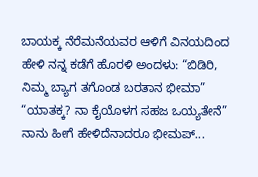ಬಾಯಕ್ಕ ನೆರೆಮನೆಯವರ ಆಳಿಗೆ ವಿನಯದಿಂದ ಹೇಳಿ ನನ್ನ ಕಡೆಗೆ ಹೊರಳಿ ಅಂದಳು: “ಬಿಡಿರಿ, ನಿಮ್ಮ ಬ್ಯಾಗ ತಗೊಂಡ ಬರತಾನ ಭೀಮಾ” “ಯಾತಕ್ಕ? ನಾ ಕೈಯೊಳಗ ಸಹಜ ಒಯ್ಯತೇನೆ” ನಾನು ಹೀಗೆ ಹೇಳಿದೆನಾದರೂ ಭೀಮಪ್...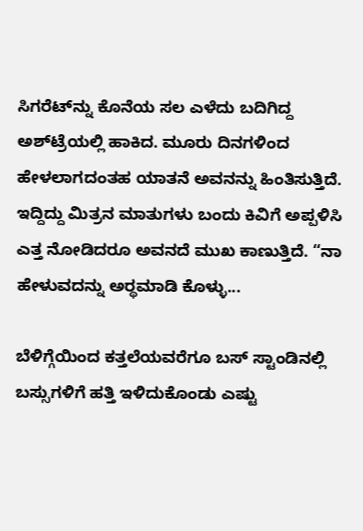ಸಿಗರೆಟ್‌ನ್ನು ಕೊನೆಯ ಸಲ ಎಳೆದು ಬದಿಗಿದ್ದ ಅಶ್‌ಟ್ರೆಯಲ್ಲಿ ಹಾಕಿದ. ಮೂರು ದಿನಗಳಿಂದ ಹೇಳಲಾಗದಂತಹ ಯಾತನೆ ಅವನನ್ನು ಹಿಂತಿಸುತ್ತಿದೆ. ಇದ್ದಿದ್ದು ಮಿತ್ರನ ಮಾತುಗಳು ಬಂದು ಕಿವಿಗೆ ಅಪ್ಪಳಿಸಿ ಎತ್ತ ನೋಡಿದರೂ ಅವನದೆ ಮುಖ ಕಾಣುತ್ತಿದೆ. “ನಾ ಹೇಳುವದನ್ನು ಅರ್‍ಥಮಾಡಿ ಕೊಳ್ಳು...

ಬೆಳಿಗ್ಗೆಯಿಂದ ಕತ್ತಲೆಯವರೆಗೂ ಬಸ್ ಸ್ಟಾಂಡಿನಲ್ಲಿ ಬಸ್ಸುಗಳಿಗೆ ಹತ್ತಿ ಇಳಿದುಕೊಂಡು ಎಷ್ಟು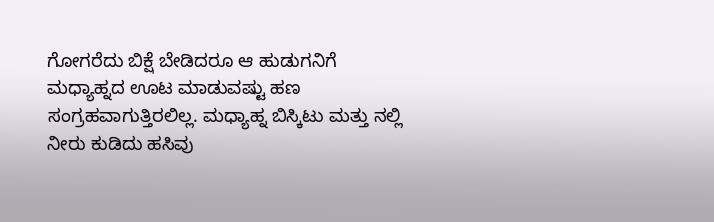ಗೋಗರೆದು ಬಿಕ್ಷೆ ಬೇಡಿದರೂ ಆ ಹುಡುಗನಿಗೆ ಮಧ್ಯಾಹ್ನದ ಊಟ ಮಾಡುವಷ್ಟು ಹಣ ಸಂಗ್ರಹವಾಗುತ್ತಿರಲಿಲ್ಲ. ಮಧ್ಯಾಹ್ನ ಬಿಸ್ಕಿಟು ಮತ್ತು ನಲ್ಲಿ ನೀರು ಕುಡಿದು ಹಸಿವು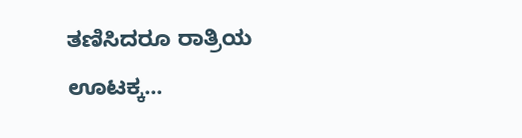ತಣಿಸಿದರೂ ರಾತ್ರಿಯ ಊಟಕ್ಕ...